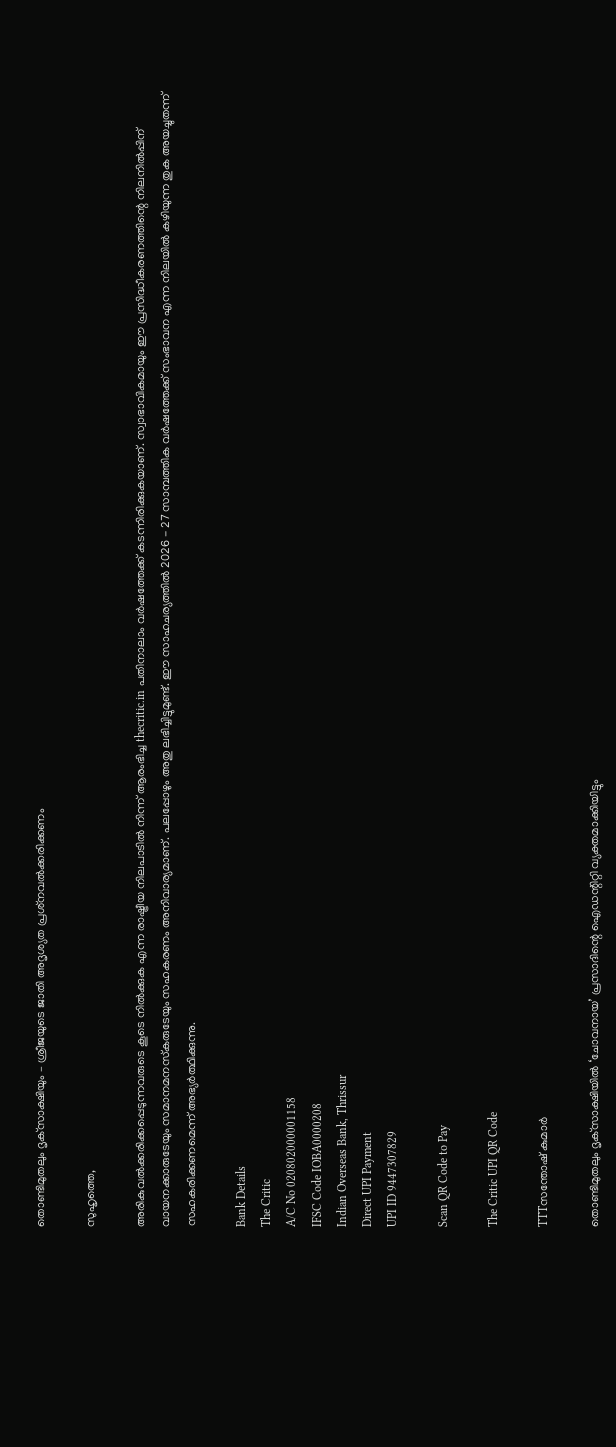തൊണ്ടിമുതലും ദൃക്‌സാക്ഷിയും – ശ്രീജയുടെ ജാതി അദൃശ്യത പ്രശ്‌നവല്‍ക്കരിക്കണം

സുഹൃത്തെ,

അരികുവല്‍ക്കരിക്കപ്പെടുന്നവരുടെ കൂടെ നില്‍ക്കുക എന്ന രാഷ്ട്രീയ നിലപാടില്‍ നിന്ന് ആരംഭിച്ച thecritic.in പതിനാലാം വര്‍ഷത്തേക്ക് കടന്നിരിക്കുകയാണ്. സ്വാഭാവികമായും ഈ പ്രസിദ്ധീകരണത്തിന്റെ നിലനില്‍പ്പിന് വായനക്കാരുടേയും സമാനമനസ്‌കരുടേയും സഹകരണം അനിവാര്യമാണ്. പലപ്പോഴും അതു ലഭിച്ചിട്ടുമുണ്ട്. ഈ സാഹചര്യത്തില്‍ 2026 - 27 സാമ്പത്തിക വര്‍ഷത്തേക്ക് സംഭാവന എന്ന നിലയില്‍ കഴിയുന്ന തുക അയച്ചുതന്ന് സഹകരിക്കണമെന്ന് അഭ്യര്‍ത്ഥിക്കുന്നു.

Bank Details
The Critic
A/C No 020802000001158
IFSC Code IOBA0000208
Indian Overseas Bank, Thrissur
Direct UPI Payment
UPI ID 9447307829

Scan QR Code to Pay

The Critic UPI QR Code

TTTസന്തോഷ് കുമാര്‍

തൊണ്ടിമുതലും ദൃക്‌സാക്ഷിയില്‍ ‘ചോവനായ’ പ്രസാദിന്റെ ഐഡന്റിറ്റി വ്യക്തമാക്കിയിട്ടും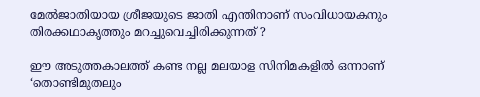മേല്‍ജാതിയായ ശ്രീജയുടെ ജാതി എന്തിനാണ് സംവിധായകനും തിരക്കഥാകൃത്തും മറച്ചുവെച്ചിരിക്കുന്നത് ?

ഈ അടുത്തകാലത്ത് കണ്ട നല്ല മലയാള സിനിമകളില്‍ ഒന്നാണ് ‘തൊണ്ടിമുതലും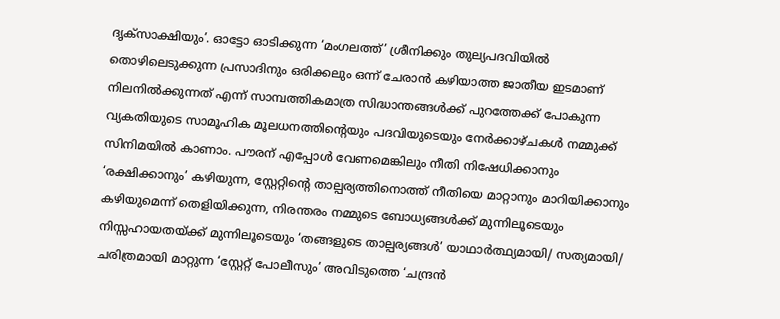ദൃക്‌സാക്ഷിയും’. ഓട്ടോ ഓടിക്കുന്ന ‘മംഗലത്ത്’ ശ്രീനിക്കും തുല്യപദവിയില്‍ തൊഴിലെടുക്കുന്ന പ്രസാദിനും ഒരിക്കലും ഒന്ന് ചേരാന്‍ കഴിയാത്ത ജാതീയ ഇടമാണ് നിലനില്‍ക്കുന്നത് എന്ന് സാമ്പത്തികമാത്ര സിദ്ധാന്തങ്ങള്‍ക്ക് പുറത്തേക്ക് പോകുന്ന വ്യകതിയുടെ സാമൂഹിക മൂലധനത്തിന്റെയും പദവിയുടെയും നേര്‍ക്കാഴ്ചകള്‍ നമ്മുക്ക് സിനിമയില്‍ കാണാം. പൗരന് എപ്പോള്‍ വേണമെങ്കിലും നീതി നിഷേധിക്കാനും ‘രക്ഷിക്കാനും’ കഴിയുന്ന, സ്റ്റേറ്റിന്റെ താല്പര്യത്തിനൊത്ത് നീതിയെ മാറ്റാനും മാറിയിക്കാനും കഴിയുമെന്ന് തെളിയിക്കുന്ന, നിരന്തരം നമ്മുടെ ബോധ്യങ്ങള്‍ക്ക് മുന്നിലൂടെയും നിസ്സഹായതയ്ക്ക് മുന്നിലൂടെയും ‘തങ്ങളുടെ താല്പര്യങ്ങള്‍’ യാഥാര്‍ത്ഥ്യമായി/ സത്യമായി/ ചരിത്രമായി മാറ്റുന്ന ‘സ്റ്റേറ്റ് പോലീസും’ അവിടുത്തെ ‘ചന്ദ്രന്‍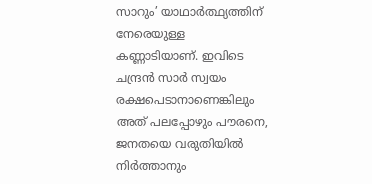സാറും’ യാഥാര്‍ത്ഥ്യത്തിന് നേരെയുള്ള കണ്ണാടിയാണ്. ഇവിടെ ചന്ദ്രന്‍ സാര്‍ സ്വയം രക്ഷപെടാനാണെങ്കിലും അത് പലപ്പോഴും പൗരനെ, ജനതയെ വരുതിയില്‍ നിര്‍ത്താനും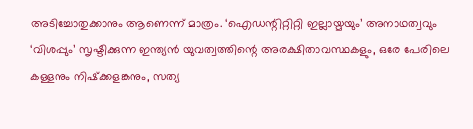അടിച്ചോതുക്കാനും ആണെന്ന് മാത്രം. ‘ഐഡന്റിറ്റിറ്റി ഇല്ലായ്മയും’ അനാഥത്വവും ‘വിശപ്പും’ സൃഷ്ടിക്കുന്ന ഇന്ത്യന്‍ യുവത്വത്തിന്റെ അരക്ഷിതാവസ്ഥകളും, ഒരേ പേരിലെ കള്ളനും നിഷ്‌ക്കളങ്കനും, സത്യ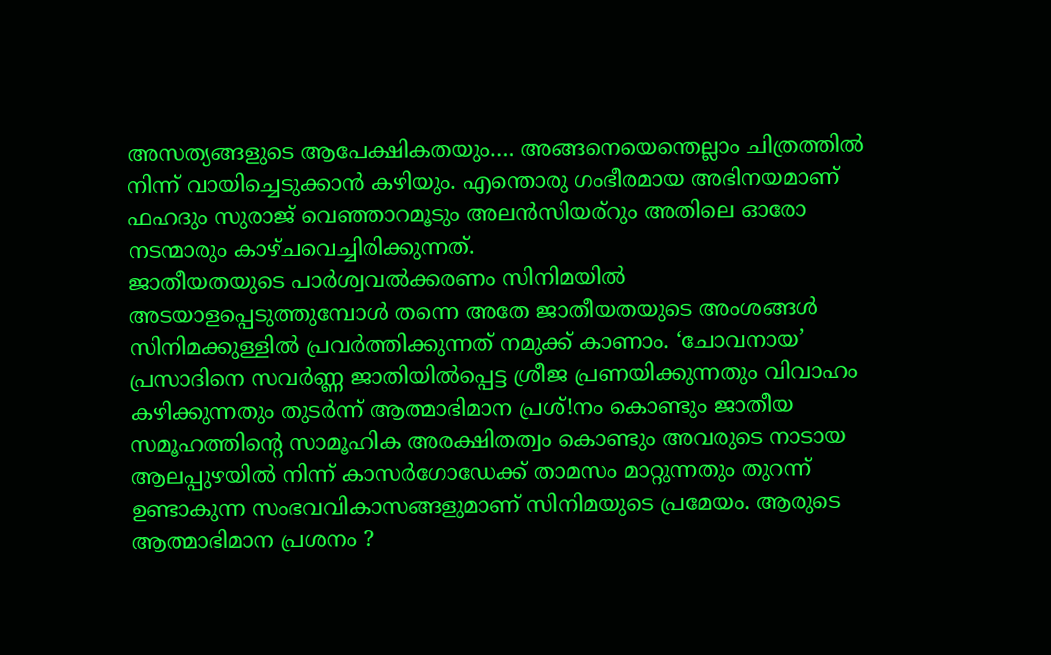അസത്യങ്ങളുടെ ആപേക്ഷികതയും…. അങ്ങനെയെന്തെല്ലാം ചിത്രത്തില്‍ നിന്ന് വായിച്ചെടുക്കാന്‍ കഴിയും. എന്തൊരു ഗംഭീരമായ അഭിനയമാണ് ഫഹദും സുരാജ് വെഞ്ഞാറമൂടും അലന്‍സിയര്‌റും അതിലെ ഓരോ നടന്മാരും കാഴ്ചവെച്ചിരിക്കുന്നത്.
ജാതീയതയുടെ പാര്‍ശ്വവല്‍ക്കരണം സിനിമയില്‍ അടയാളപ്പെടുത്തുമ്പോള്‍ തന്നെ അതേ ജാതീയതയുടെ അംശങ്ങള്‍ സിനിമക്കുള്ളില്‍ പ്രവര്‍ത്തിക്കുന്നത് നമുക്ക് കാണാം. ‘ചോവനായ’ പ്രസാദിനെ സവര്‍ണ്ണ ജാതിയില്‍പ്പെട്ട ശ്രീജ പ്രണയിക്കുന്നതും വിവാഹം കഴിക്കുന്നതും തുടര്‍ന്ന് ആത്മാഭിമാന പ്രശ്!നം കൊണ്ടും ജാതീയ സമൂഹത്തിന്റെ സാമൂഹിക അരക്ഷിതത്വം കൊണ്ടും അവരുടെ നാടായ ആലപ്പുഴയില്‍ നിന്ന് കാസര്‍ഗോഡേക്ക് താമസം മാറ്റുന്നതും തുറന്ന് ഉണ്ടാകുന്ന സംഭവവികാസങ്ങളുമാണ് സിനിമയുടെ പ്രമേയം. ആരുടെ ആത്മാഭിമാന പ്രശനം ?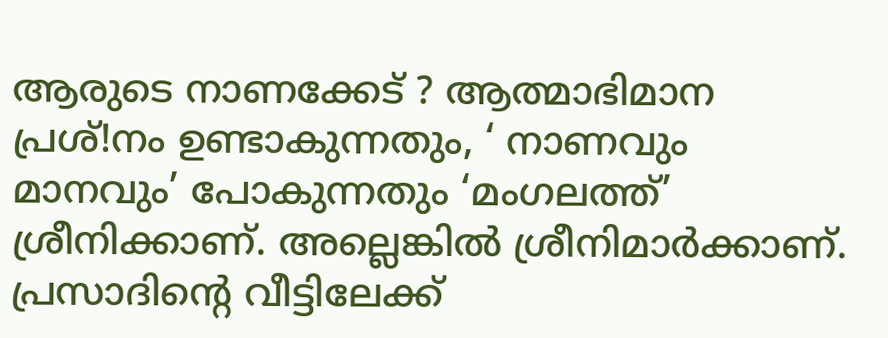ആരുടെ നാണക്കേട് ? ആത്മാഭിമാന പ്രശ്!നം ഉണ്ടാകുന്നതും, ‘ നാണവും മാനവും’ പോകുന്നതും ‘മംഗലത്ത്’ ശ്രീനിക്കാണ്. അല്ലെങ്കില്‍ ശ്രീനിമാര്‍ക്കാണ്. പ്രസാദിന്റെ വീട്ടിലേക്ക്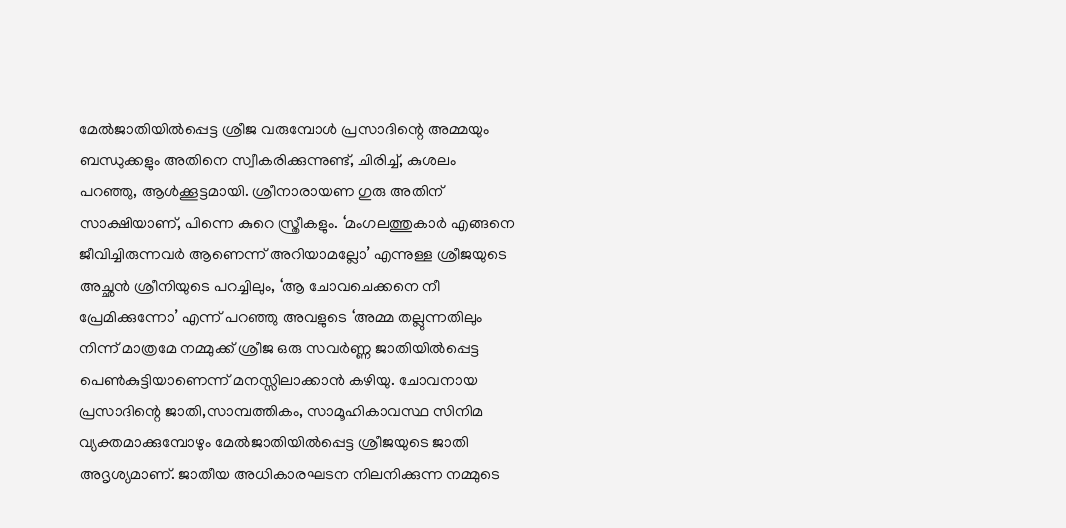മേല്‍ജാതിയില്‍പ്പെട്ട ശ്രീജ വരുമ്പോള്‍ പ്രസാദിന്റെ അമ്മയും ബന്ധുക്കളും അതിനെ സ്വീകരിക്കുന്നുണ്ട്, ചിരിച്ച്, കുശലം പറഞ്ഞു, ആള്‍ക്കൂട്ടമായി. ശ്രീനാരായണ ഗുരു അതിന് സാക്ഷിയാണ്, പിന്നെ കുറെ സ്ത്രീകളും. ‘മംഗലത്തുകാര്‍ എങ്ങനെ ജീവിച്ചിരുന്നവര്‍ ആണെന്ന് അറിയാമല്ലോ’ എന്നുള്ള ശ്രീജയുടെ അച്ഛന്‍ ശ്രീനിയുടെ പറച്ചിലും, ‘ആ ചോവചെക്കനെ നീ പ്രേമിക്കുന്നോ’ എന്ന് പറഞ്ഞു അവളുടെ ‘അമ്മ തല്ലുന്നതിലും നിന്ന് മാത്രമേ നമ്മുക്ക് ശ്രീജ ഒരു സവര്‍ണ്ണ ജാതിയില്‍പ്പെട്ട പെണ്‍കുട്ടിയാണെന്ന് മനസ്സിലാക്കാന്‍ കഴിയു. ചോവനായ പ്രസാദിന്റെ ജാതി,സാമ്പത്തികം, സാമൂഹികാവസ്ഥ സിനിമ വ്യക്തമാക്കുമ്പോഴും മേല്‍ജാതിയില്‍പ്പെട്ട ശ്രീജയുടെ ജാതി അദൃശ്യമാണ്. ജാതീയ അധികാരഘടന നിലനിക്കുന്ന നമ്മുടെ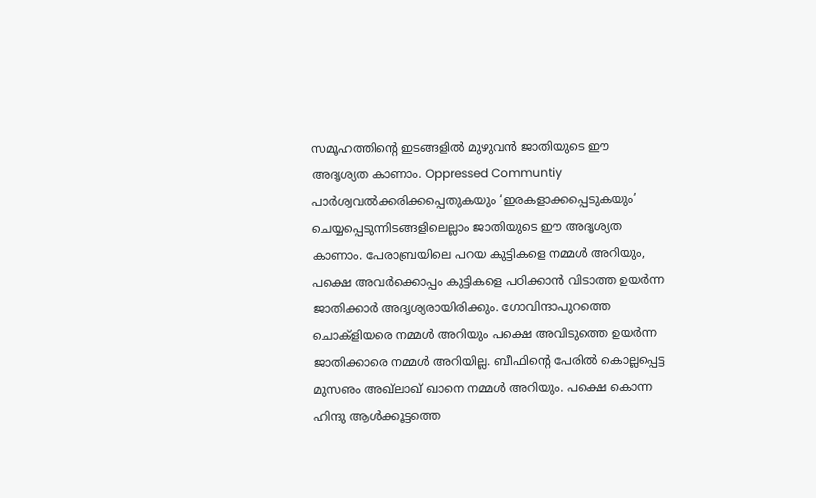സമൂഹത്തിന്റെ ഇടങ്ങളില്‍ മുഴുവന്‍ ജാതിയുടെ ഈ അദൃശ്യത കാണാം. Oppressed Communtiy പാര്‍ശ്വവല്‍ക്കരിക്കപ്പെതുകയും ‘ഇരകളാക്കപ്പെടുകയും’ ചെയ്യപ്പെടുന്നിടങ്ങളിലെല്ലാം ജാതിയുടെ ഈ അദൃശ്യത കാണാം. പേരാബ്രയിലെ പറയ കുട്ടികളെ നമ്മള്‍ അറിയും, പക്ഷെ അവര്‍ക്കൊപ്പം കുട്ടികളെ പഠിക്കാന്‍ വിടാത്ത ഉയര്‍ന്ന ജാതിക്കാര്‍ അദൃശ്യരായിരിക്കും. ഗോവിന്ദാപുറത്തെ ചൊക്‌ളിയരെ നമ്മള്‍ അറിയും പക്ഷെ അവിടുത്തെ ഉയര്‍ന്ന ജാതിക്കാരെ നമ്മള്‍ അറിയില്ല. ബീഫിന്റെ പേരില്‍ കൊല്ലപ്പെട്ട മുസഌം അഖ്‌ലാഖ് ഖാനെ നമ്മള്‍ അറിയും. പക്ഷെ കൊന്ന ഹിന്ദു ആള്‍ക്കൂട്ടത്തെ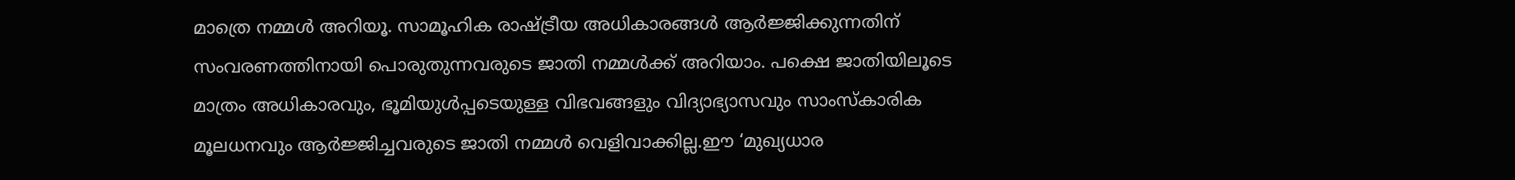മാത്രെ നമ്മള്‍ അറിയൂ. സാമൂഹിക രാഷ്ട്രീയ അധികാരങ്ങള്‍ ആര്‍ജ്ജിക്കുന്നതിന് സംവരണത്തിനായി പൊരുതുന്നവരുടെ ജാതി നമ്മള്‍ക്ക് അറിയാം. പക്ഷെ ജാതിയിലൂടെ മാത്രം അധികാരവും, ഭൂമിയുള്‍പ്പടെയുള്ള വിഭവങ്ങളും വിദ്യാഭ്യാസവും സാംസ്‌കാരിക മൂലധനവും ആര്‍ജ്ജിച്ചവരുടെ ജാതി നമ്മള്‍ വെളിവാക്കില്ല.ഈ ‘മുഖ്യധാര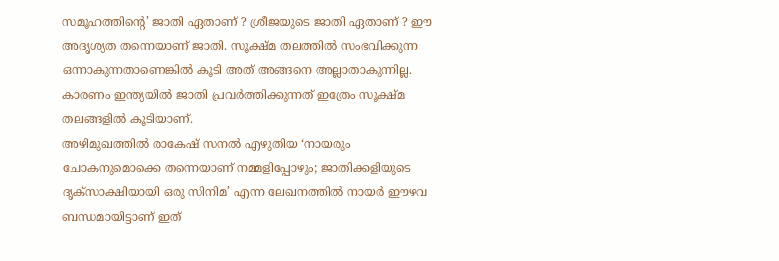സമൂഹത്തിന്റെ’ ജാതി ഏതാണ് ? ശ്രീജയുടെ ജാതി ഏതാണ് ? ഈ അദൃശ്യത തന്നെയാണ് ജാതി. സൂക്ഷ്മ തലത്തില്‍ സംഭവിക്കുന്ന ഒന്നാകുന്നതാണെങ്കില്‍ കൂടി അത് അങ്ങനെ അല്ലാതാകുന്നില്ല. കാരണം ഇന്ത്യയില്‍ ജാതി പ്രവര്‍ത്തിക്കുന്നത് ഇത്രേം സൂക്ഷ്മ തലങ്ങളില്‍ കൂടിയാണ്.
അഴിമുഖത്തില്‍ രാകേഷ് സനല്‍ എഴുതിയ ‘നായരും ചോകനുമൊക്കെ തന്നെയാണ് നമ്മളിപ്പോഴും; ജാതിക്കളിയുടെ ദൃക്‌സാക്ഷിയായി ഒരു സിനിമ’ എന്ന ലേഖനത്തില്‍ നായര്‍ ഈഴവ ബന്ധമായിട്ടാണ് ഇത്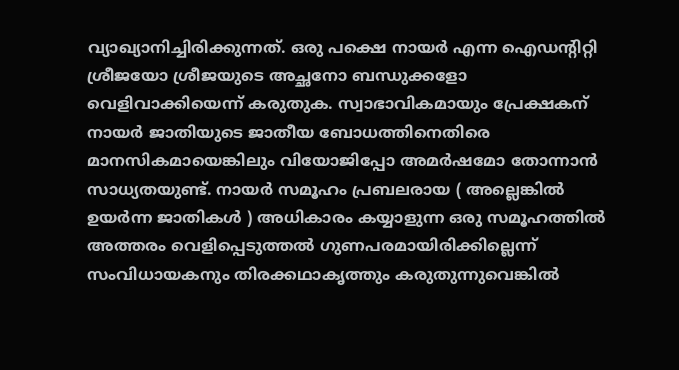വ്യാഖ്യാനിച്ചിരിക്കുന്നത്. ഒരു പക്ഷെ നായര്‍ എന്ന ഐഡന്റിറ്റി ശ്രീജയോ ശ്രീജയുടെ അച്ഛനോ ബന്ധുക്കളോ വെളിവാക്കിയെന്ന് കരുതുക. സ്വാഭാവികമായും പ്രേക്ഷകന് നായര്‍ ജാതിയുടെ ജാതീയ ബോധത്തിനെതിരെ മാനസികമായെങ്കിലും വിയോജിപ്പോ അമര്‍ഷമോ തോന്നാന്‍ സാധ്യതയുണ്ട്. നായര്‍ സമൂഹം പ്രബലരായ ( അല്ലെങ്കില്‍ ഉയര്‍ന്ന ജാതികള്‍ ) അധികാരം കയ്യാളുന്ന ഒരു സമൂഹത്തില്‍ അത്തരം വെളിപ്പെടുത്തല്‍ ഗുണപരമായിരിക്കില്ലെന്ന് സംവിധായകനും തിരക്കഥാകൃത്തും കരുതുന്നുവെങ്കില്‍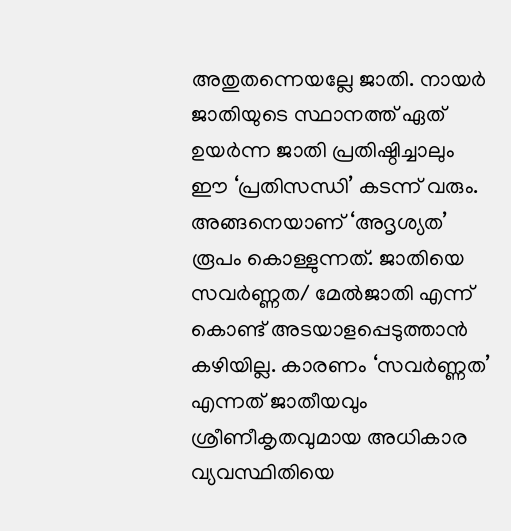അതുതന്നെയല്ലേ ജാതി. നായര്‍ ജാതിയുടെ സ്ഥാനത്ത് ഏത് ഉയര്‍ന്ന ജാതി പ്രതിഷ്ഠിച്ചാലും ഈ ‘പ്രതിസന്ധി’ കടന്ന് വരും. അങ്ങനെയാണ് ‘അദൃശ്യത’ രൂപം കൊള്ളുന്നത്. ജാതിയെ സവര്‍ണ്ണത/ മേല്‍ജാതി എന്ന് കൊണ്ട് അടയാളപ്പെടുത്താന്‍ കഴിയില്ല. കാരണം ‘സവര്‍ണ്ണത’ എന്നത് ജാതീയവും ശ്രീണീകൃതവുമായ അധികാര വ്യവസ്ഥിതിയെ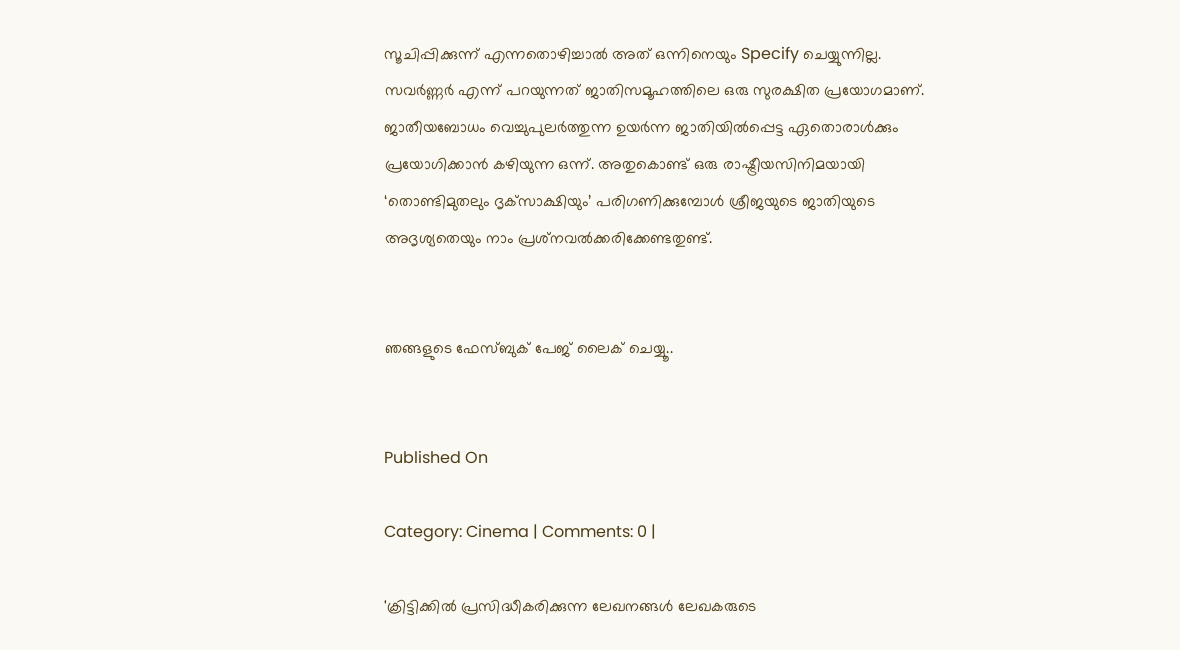സൂചിപ്പിക്കുന്ന് എന്നതൊഴിച്ചാല്‍ അത് ഒന്നിനെയും Specify ചെയ്യുന്നില്ല. സവര്‍ണ്ണര്‍ എന്ന് പറയുന്നത് ജാതിസമൂഹത്തിലെ ഒരു സുരക്ഷിത പ്രയോഗമാണ്. ജാതീയബോധം വെച്ചുപുലര്‍ത്തുന്ന ഉയര്‍ന്ന ജാതിയില്‍പ്പെട്ട ഏതൊരാള്‍ക്കും പ്രയോഗിക്കാന്‍ കഴിയുന്ന ഒന്ന്. അതുകൊണ്ട് ഒരു രാഷ്ട്രീയസിനിമയായി ‘തൊണ്ടിമുതലും ദൃക്‌സാക്ഷിയും’ പരിഗണിക്കുമ്പോള്‍ ശ്രീജയുടെ ജാതിയുടെ അദൃശ്യതെയും നാം പ്രശ്‌നവല്‍ക്കരിക്കേണ്ടതുണ്ട്.


ഞങ്ങളുടെ ഫേസ്ബുക് പേജ് ലൈക് ചെയ്യൂ..


Published On

Category: Cinema | Comments: 0 |

'ക്രിട്ടിക്കില്‍ പ്രസിദ്ധീകരിക്കുന്ന ലേഖനങ്ങള്‍ ലേഖകരുടെ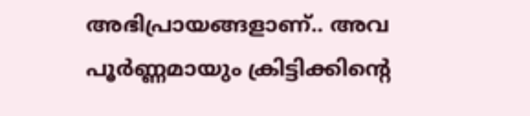അഭിപ്രായങ്ങളാണ്.. അവ പൂര്‍ണ്ണമായും ക്രിട്ടിക്കിന്റെ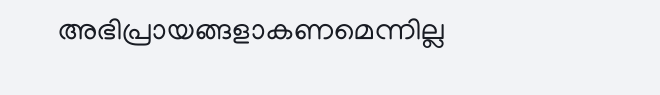അഭിപ്രായങ്ങളാകണമെന്നില്ല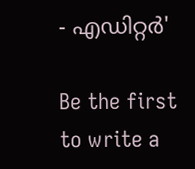- എഡിറ്റര്‍'

Be the first to write a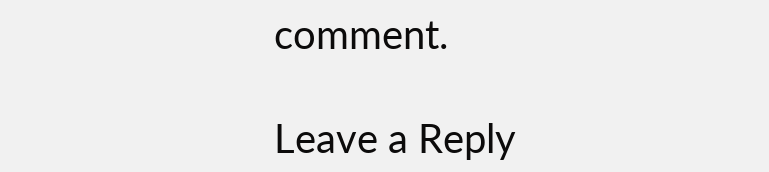comment.

Leave a Reply